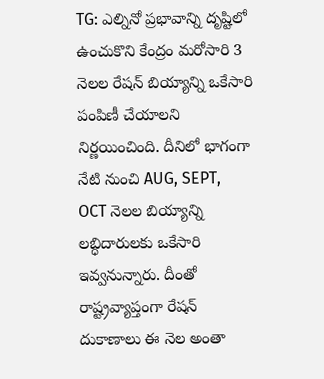TG: ఎల్నినో ప్రభావాన్ని దృష్టిలో ఉంచుకొని కేంద్రం మరోసారి 3 నెలల రేషన్ బియ్యాన్ని ఒకేసారి పంపిణీ చేయాలని నిర్ణయించింది. దీనిలో భాగంగా నేటి నుంచి AUG, SEPT, OCT నెలల బియ్యాన్ని లబ్ధిదారులకు ఒకేసారి ఇవ్వనున్నారు. దీంతో రాష్ట్రవ్యాప్తంగా రేషన్ దుకాణాలు ఈ నెల అంతా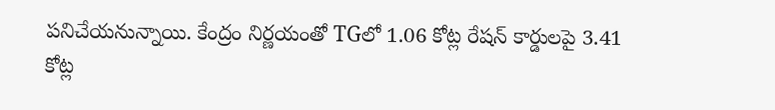పనిచేయనున్నాయి. కేంద్రం నిర్ణయంతో TGలో 1.06 కోట్ల రేషన్ కార్డులపై 3.41 కోట్ల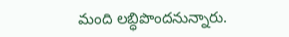మంది లబ్ధిపొందనున్నారు.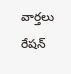వార్తలు
రేషన్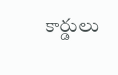కార్డులు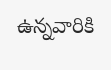ఉన్నవారికి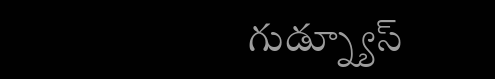గుడ్న్యూస్